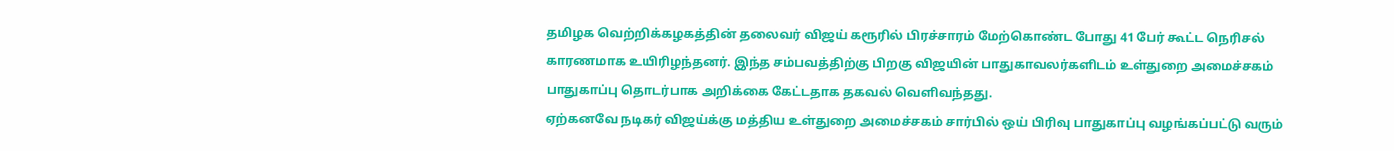தமிழக வெற்றிக்கழகத்தின் தலைவர் விஜய் கரூரில் பிரச்சாரம் மேற்கொண்ட போது 41 பேர் கூட்ட நெரிசல் காரணமாக உயிரிழந்தனர். இந்த சம்பவத்திற்கு பிறகு விஜயின் பாதுகாவலர்களிடம் உள்துறை அமைச்சகம் பாதுகாப்பு தொடர்பாக அறிக்கை கேட்டதாக தகவல் வெளிவந்தது.
ஏற்கனவே நடிகர் விஜய்க்கு மத்திய உள்துறை அமைச்சகம் சார்பில் ஒய் பிரிவு பாதுகாப்பு வழங்கப்பட்டு வரும்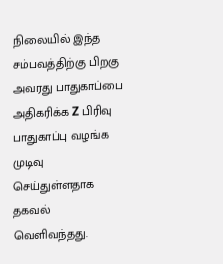நிலையில் இந்த சம்பவத்திற்கு பிறகு அவரது பாதுகாப்பை அதிகரிக்க Z பிரிவு பாதுகாப்பு வழங்க முடிவு செய்துள்ளதாக தகவல் வெளிவந்தது.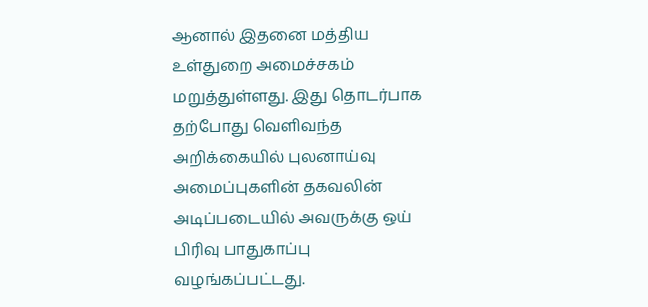ஆனால் இதனை மத்திய உள்துறை அமைச்சகம் மறுத்துள்ளது. இது தொடர்பாக தற்போது வெளிவந்த அறிக்கையில் புலனாய்வு அமைப்புகளின் தகவலின் அடிப்படையில் அவருக்கு ஒய் பிரிவு பாதுகாப்பு வழங்கப்பட்டது.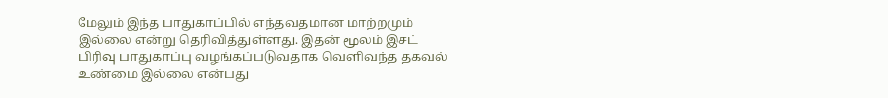மேலும் இந்த பாதுகாப்பில் எந்தவதமான மாற்றமும் இல்லை என்று தெரிவித்துள்ளது. இதன் மூலம் இசட் பிரிவு பாதுகாப்பு வழங்கப்படுவதாக வெளிவந்த தகவல் உண்மை இல்லை என்பது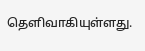தெளிவாகியுள்ளது.